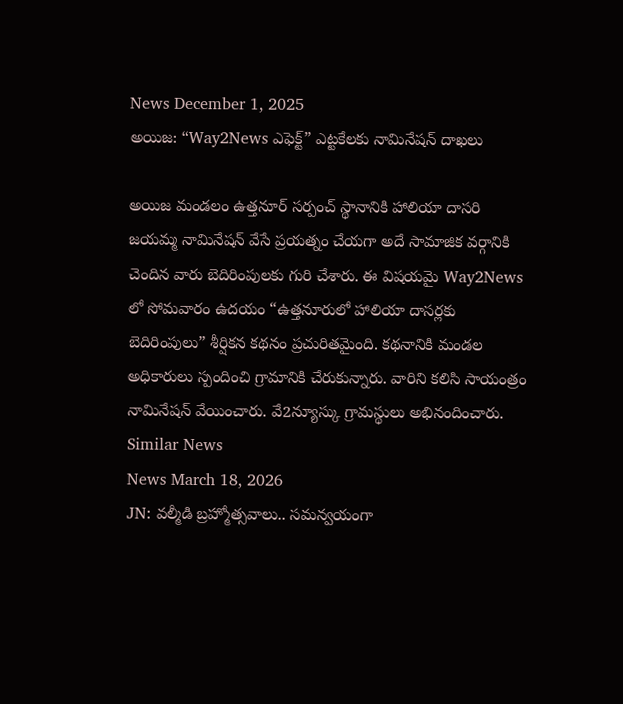News December 1, 2025
అయిజ: “Way2News ఎఫెక్ట్” ఎట్టకేలకు నామినేషన్ దాఖలు

అయిజ మండలం ఉత్తనూర్ సర్పంచ్ స్థానానికి హాలియా దాసరి జయమ్మ నామినేషన్ వేసే ప్రయత్నం చేయగా అదే సామాజిక వర్గానికి చెందిన వారు బెదిరింపులకు గురి చేశారు. ఈ విషయమై Way2News లో సోమవారం ఉదయం “ఉత్తనూరులో హాలియా దాసర్లకు బెదిరింపులు” శీర్షికన కథనం ప్రచురితమైంది. కథనానికి మండల అధికారులు స్పందించి గ్రామానికి చేరుకున్నారు. వారిని కలిసి సాయంత్రం నామినేషన్ వేయించారు. వే2న్యూస్కు గ్రామస్థులు అభినందించారు.
Similar News
News March 18, 2026
JN: వల్మీడి బ్రహ్మోత్సవాలు.. సమన్వయంగా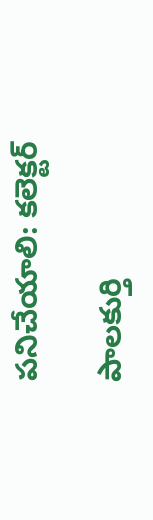పనిచేయాలి: కలెక్టర్

పాలకుర్తి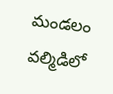మండలం వల్మిడిలో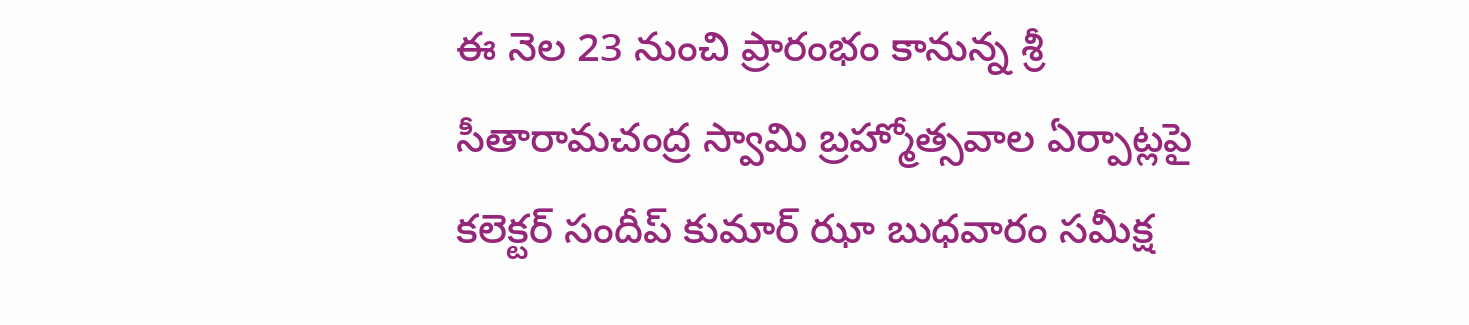ఈ నెల 23 నుంచి ప్రారంభం కానున్న శ్రీ సీతారామచంద్ర స్వామి బ్రహ్మోత్సవాల ఏర్పాట్లపై కలెక్టర్ సందీప్ కుమార్ ఝా బుధవారం సమీక్ష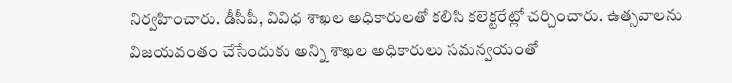నిర్వహించారు. డీసీపీ, వివిధ శాఖల అధికారులతో కలిసి కలెక్టరేట్లో చర్చించారు. ఉత్సవాలను విజయవంతం చేసేందుకు అన్ని శాఖల అధికారులు సమన్వయంతో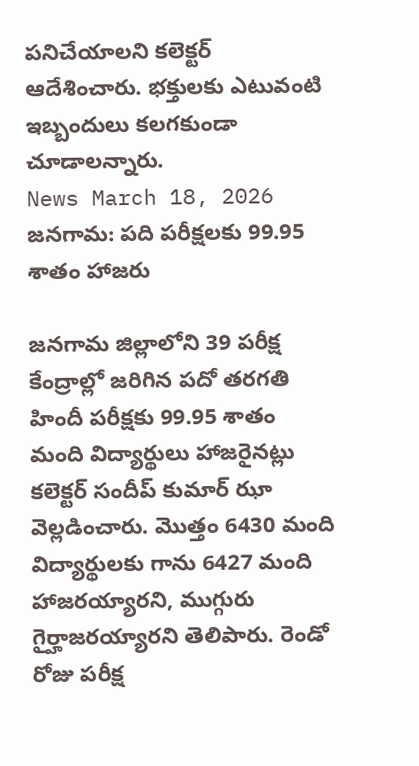పనిచేయాలని కలెక్టర్ ఆదేశించారు. భక్తులకు ఎటువంటి ఇబ్బందులు కలగకుండా చూడాలన్నారు.
News March 18, 2026
జనగామ: పది పరీక్షలకు 99.95 శాతం హాజరు

జనగామ జిల్లాలోని 39 పరీక్ష కేంద్రాల్లో జరిగిన పదో తరగతి హిందీ పరీక్షకు 99.95 శాతం మంది విద్యార్థులు హాజరైనట్లు కలెక్టర్ సందీప్ కుమార్ ఝా వెల్లడించారు. మొత్తం 6430 మంది విద్యార్థులకు గాను 6427 మంది హాజరయ్యారని, ముగ్గురు గైర్హాజరయ్యారని తెలిపారు. రెండో రోజు పరీక్ష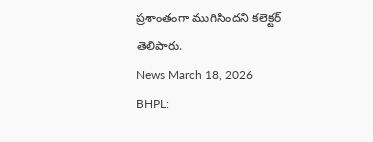ప్రశాంతంగా ముగిసిందని కలెక్టర్ తెలిపారు.
News March 18, 2026
BHPL: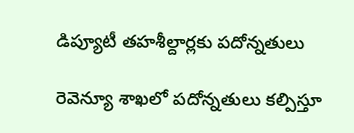డిప్యూటీ తహశీల్దార్లకు పదోన్నతులు

రెవెన్యూ శాఖలో పదోన్నతులు కల్పిస్తూ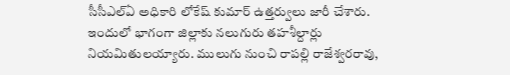సీసీఎల్ఏ అధికారి లోకేష్ కుమార్ ఉత్తర్వులు జారీ చేశారు. ఇందులో భాగంగా జిల్లాకు నలుగురు తహశీల్దార్లు నియమితులయ్యారు. ములుగు నుంచి రాపల్లి రాజేశ్వరరావు,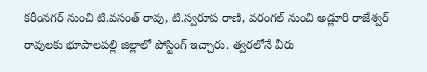కరీంనగర్ నుంచి టి.వసంత్ రావు, టి.స్వరూప రాణి, వరంగల్ నుంచి అడ్లూరి రాజేశ్వర్ రావులకు భూపాలపల్లి జిల్లాలో పోస్టింగ్ ఇచ్చారు. త్వరలోనే వీరు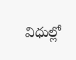విధుల్లో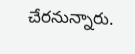చేరనున్నారు.